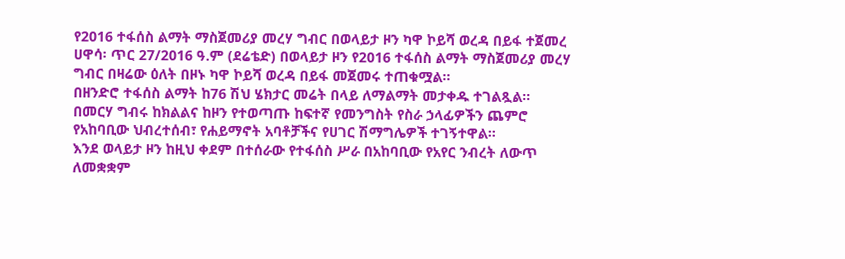የ2016 ተፋሰስ ልማት ማስጀመሪያ መረሃ ግብር በወላይታ ዞን ካዋ ኮይሻ ወረዳ በይፋ ተጀመረ
ሀዋሳ፡ ጥር 27/2016 ዓ.ም (ደሬቴድ) በወላይታ ዞን የ2016 ተፋሰስ ልማት ማስጀመሪያ መረሃ ግብር በዛሬው ዕለት በዞኑ ካዋ ኮይሻ ወረዳ በይፋ መጀመሩ ተጠቁሟል።
በዘንድሮ ተፋሰስ ልማት ከ76 ሽህ ሄክታር መሬት በላይ ለማልማት መታቀዱ ተገልጿል።
በመርሃ ግብሩ ከክልልና ከዞን የተወጣጡ ከፍተኛ የመንግስት የስራ ኃላፊዎችን ጨምሮ የአከባቢው ህብረተሰብ፣ የሐይማኖት አባቶቻችና የሀገር ሽማግሌዎች ተገኝተዋል።
እንደ ወላይታ ዞን ከዚህ ቀደም በተሰራው የተፋሰስ ሥራ በአከባቢው የአየር ንብረት ለውጥ ለመቋቋም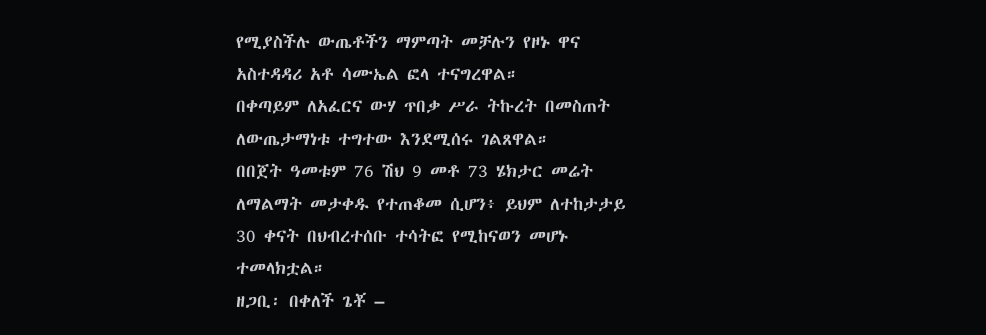የሚያስችሉ ውጤቶችን ማምጣት መቻሉን የዞኑ ዋና አስተዳዳሪ አቶ ሳሙኤል ፎላ ተናግረዋል።
በቀጣይም ለአፈርና ውሃ ጥበቃ ሥራ ትኩረት በመስጠት ለውጤታማነቱ ተግተው እንደሚሰሩ ገልጸዋል።
በበጀት ዓመቱም 76 ሽህ 9 መቶ 73 ሄክታር መሬት ለማልማት መታቀዱ የተጠቆመ ሲሆን፥ ይህም ለተከታታይ 30 ቀናት በህብረተሰቡ ተሳትፎ የሚከናወን መሆኑ ተመላክቷል።
ዘጋቢ፡ በቀለች ጌቾ –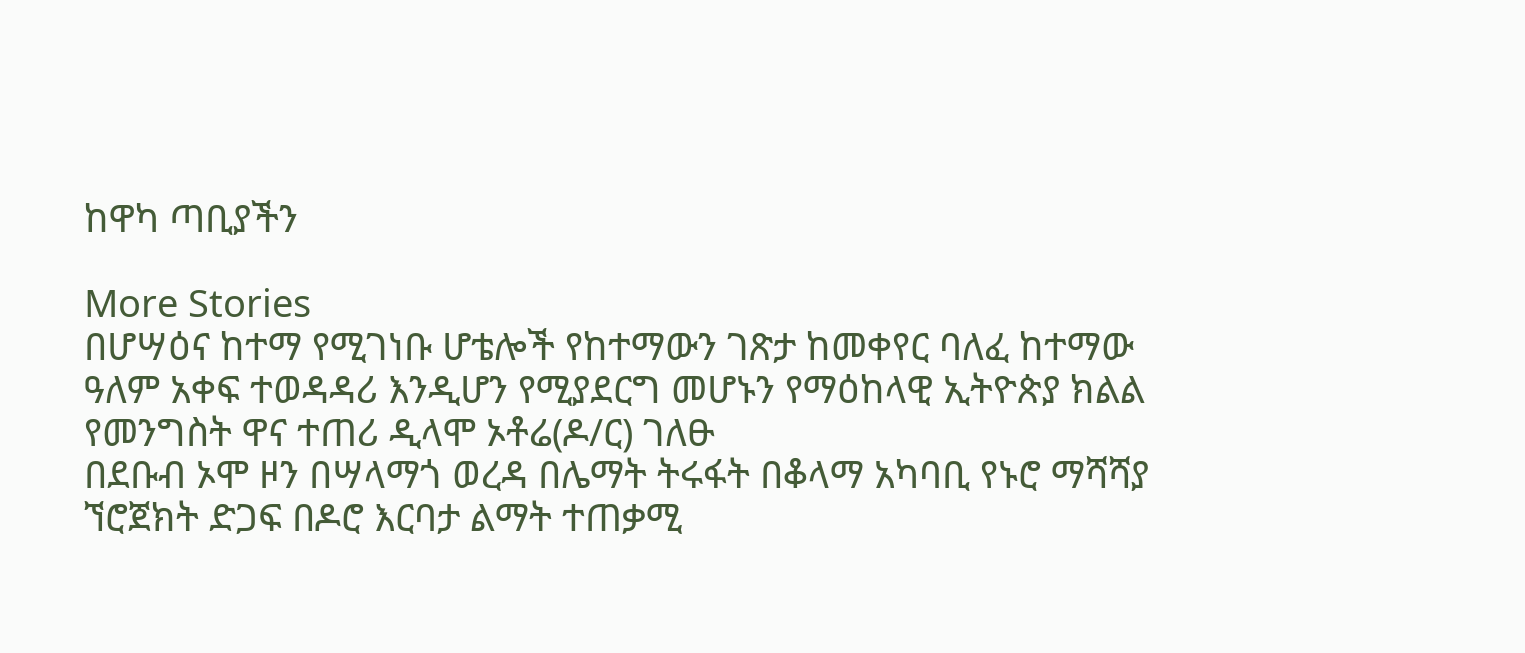ከዋካ ጣቢያችን

More Stories
በሆሣዕና ከተማ የሚገነቡ ሆቴሎች የከተማውን ገጽታ ከመቀየር ባለፈ ከተማው ዓለም አቀፍ ተወዳዳሪ እንዲሆን የሚያደርግ መሆኑን የማዕከላዊ ኢትዮጵያ ክልል የመንግስት ዋና ተጠሪ ዲላሞ ኦቶሬ(ዶ/ር) ገለፁ
በደቡብ ኦሞ ዞን በሣላማጎ ወረዳ በሌማት ትሩፋት በቆላማ አካባቢ የኑሮ ማሻሻያ ኘሮጀክት ድጋፍ በዶሮ እርባታ ልማት ተጠቃሚ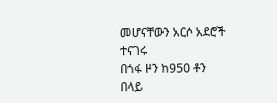መሆናቸውን አርሶ አደሮች ተናገሩ
በጎፋ ዞን ከ950 ቶን በላይ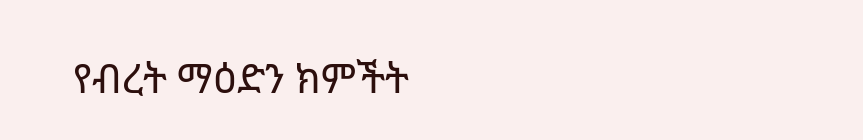የብረት ማዕድን ክምችት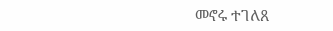መኖሩ ተገለጸ